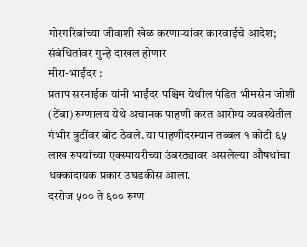गोरगरिबांच्या जीवाशी खेळ करणाऱ्यांवर कारवाईचे आदेश; संबंधितांवर गुन्हे दाखल होणार
मीरा-भाईंदर :
प्रताप सरनाईक यांनी भाईंदर पश्चिम येथील पंडित भीमसेन जोशी (टेंबा) रुग्णालय येथे अचानक पाहणी करत आरोग्य व्यवस्थेतील गंभीर त्रुटींवर बोट ठेवले. या पाहणीदरम्यान तब्बल १ कोटी ६५ लाख रुपयांच्या एक्स्पायरीच्या उंबरठ्यावर असलेल्या औषधांचा धक्कादायक प्रकार उघडकीस आला.
दररोज ५०० ते ६०० रुग्ण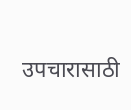उपचारासाठी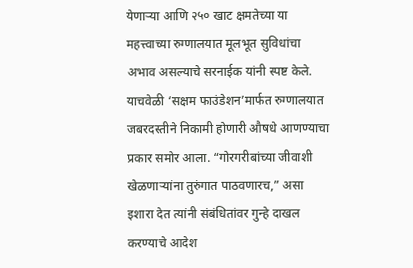येणाऱ्या आणि २५० खाट क्षमतेच्या या महत्त्वाच्या रुग्णालयात मूलभूत सुविधांचा अभाव असल्याचे सरनाईक यांनी स्पष्ट केले. याचवेळी ‘सक्षम फाउंडेशन’मार्फत रुग्णालयात जबरदस्तीने निकामी होणारी औषधे आणण्याचा प्रकार समोर आला. “गोरगरीबांच्या जीवाशी खेळणाऱ्यांना तुरुंगात पाठवणारच,” असा इशारा देत त्यांनी संबंधितांवर गुन्हे दाखल करण्याचे आदेश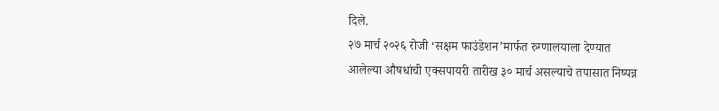दिले.
२७ मार्च २०२६ रोजी ‘सक्षम फाउंडेशन’मार्फत रुग्णालयाला देण्यात आलेल्या औषधांची एक्सपायरी तारीख ३० मार्च असल्याचे तपासात निष्पन्न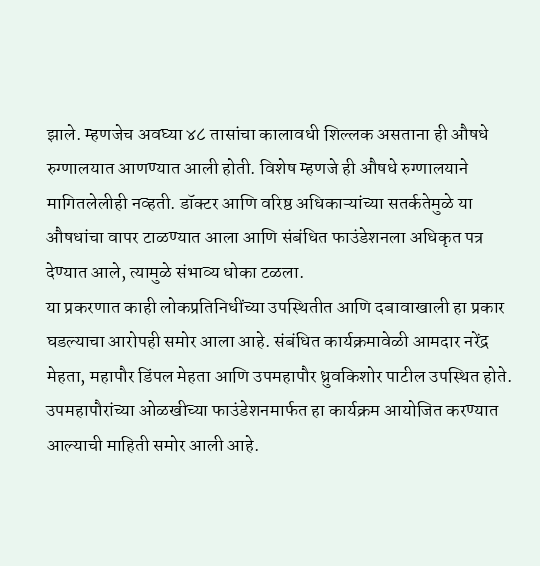झाले. म्हणजेच अवघ्या ४८ तासांचा कालावधी शिल्लक असताना ही औषधे रुग्णालयात आणण्यात आली होती. विशेष म्हणजे ही औषधे रुग्णालयाने मागितलेलीही नव्हती. डॉक्टर आणि वरिष्ठ अधिकाऱ्यांच्या सतर्कतेमुळे या औषधांचा वापर टाळण्यात आला आणि संबंधित फाउंडेशनला अधिकृत पत्र देण्यात आले, त्यामुळे संभाव्य धोका टळला.
या प्रकरणात काही लोकप्रतिनिधींच्या उपस्थितीत आणि दबावाखाली हा प्रकार घडल्याचा आरोपही समोर आला आहे. संबंधित कार्यक्रमावेळी आमदार नरेंद्र मेहता, महापौर डिंपल मेहता आणि उपमहापौर ध्रुवकिशोर पाटील उपस्थित होते. उपमहापौरांच्या ओळखीच्या फाउंडेशनमार्फत हा कार्यक्रम आयोजित करण्यात आल्याची माहिती समोर आली आहे.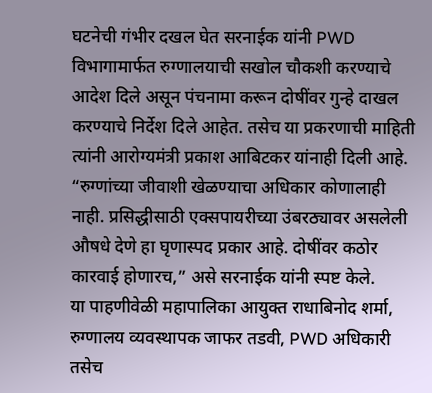घटनेची गंभीर दखल घेत सरनाईक यांनी PWD विभागामार्फत रुग्णालयाची सखोल चौकशी करण्याचे आदेश दिले असून पंचनामा करून दोषींवर गुन्हे दाखल करण्याचे निर्देश दिले आहेत. तसेच या प्रकरणाची माहिती त्यांनी आरोग्यमंत्री प्रकाश आबिटकर यांनाही दिली आहे.
“रुग्णांच्या जीवाशी खेळण्याचा अधिकार कोणालाही नाही. प्रसिद्धीसाठी एक्सपायरीच्या उंबरठ्यावर असलेली औषधे देणे हा घृणास्पद प्रकार आहे. दोषींवर कठोर कारवाई होणारच,” असे सरनाईक यांनी स्पष्ट केले.
या पाहणीवेळी महापालिका आयुक्त राधाबिनोद शर्मा, रुग्णालय व्यवस्थापक जाफर तडवी, PWD अधिकारी तसेच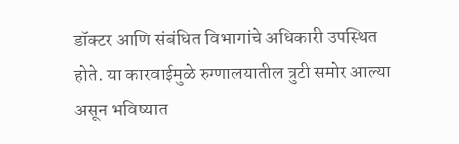डॉक्टर आणि संबंधित विभागांचे अधिकारी उपस्थित होते. या कारवाईमुळे रुग्णालयातील त्रुटी समोर आल्या असून भविष्यात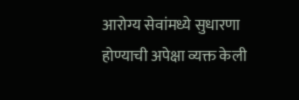आरोग्य सेवांमध्ये सुधारणा होण्याची अपेक्षा व्यक्त केली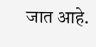जात आहे.